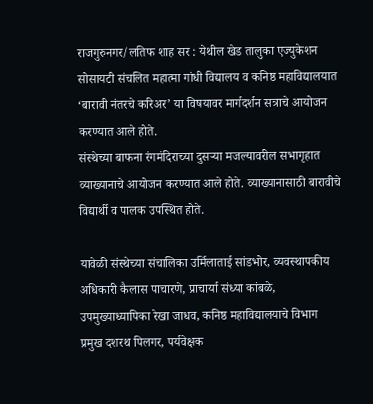राजगुरुनगर/लतिफ शाह सर : येथील खेड तालुका एज्युकेशन सोसायटी संचलित महात्मा गांधी विद्यालय व कनिष्ठ महाविद्यालयात ‘बारावी नंतरचे करिअर’ या विषयावर मार्गदर्शन सत्राचे आयोजन करण्यात आले होते.
संस्थेच्या बाफना रंगमंदिराच्या दुसऱ्या मजल्यावरील सभागृहात व्याख्यानाचे आयोजन करण्यात आले होते. व्याख्यानासाठी बारावीचे विद्यार्थी व पालक उपस्थित होते.

यावेळी संस्थेच्या संचालिका उर्मिलाताई सांडभोर, व्यवस्थापकीय अधिकारी कैलास पाचारणे, प्राचार्या संध्या कांबळे, उपमुख्याध्यापिका रेखा जाधव, कनिष्ठ महाविद्यालयाचे विभाग प्रमुख दशरथ पिलगर, पर्यवेक्षक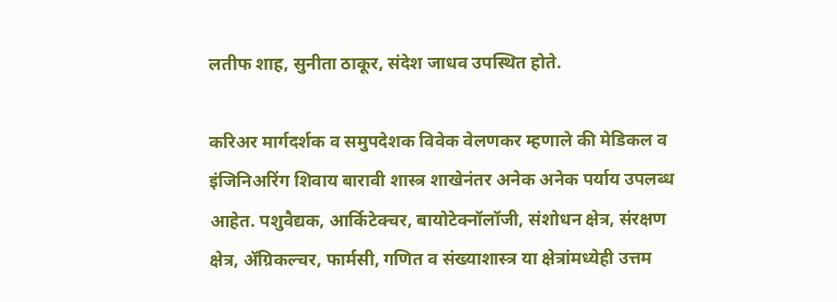लतीफ शाह, सुनीता ठाकूर, संदेश जाधव उपस्थित होते.

करिअर मार्गदर्शक व समुपदेशक विवेक वेलणकर म्हणाले की मेडिकल व इंजिनिअरिंग शिवाय बारावी शास्त्र शाखेनंतर अनेक अनेक पर्याय उपलब्ध आहेत. पशुवैद्यक, आर्किटेक्चर, बायोटेक्नॉलॉजी, संशोधन क्षेत्र, संरक्षण क्षेत्र, ॲग्रिकल्चर, फार्मसी, गणित व संख्याशास्त्र या क्षेत्रांमध्येही उत्तम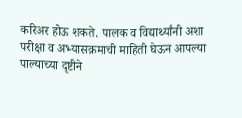करिअर होऊ शकते. पालक व विद्यार्थ्यांनी अशा परीक्षा व अभ्यासक्रमाची माहिती घेऊन आपल्या पाल्याच्या दृष्टीने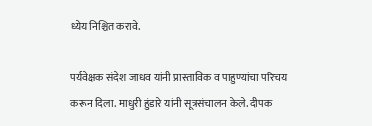ध्येय निश्चित करावे.

पर्यवेक्षक संदेश जाधव यांनी प्रास्ताविक व पाहुण्यांचा परिचय करून दिला. माधुरी हुंडारे यांनी सूत्रसंचालन केले. दीपक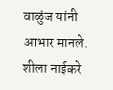वाळुंज यांनी आभार मानले. शीला नाईकरे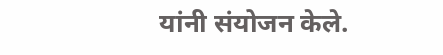यांनी संयोजन केले.